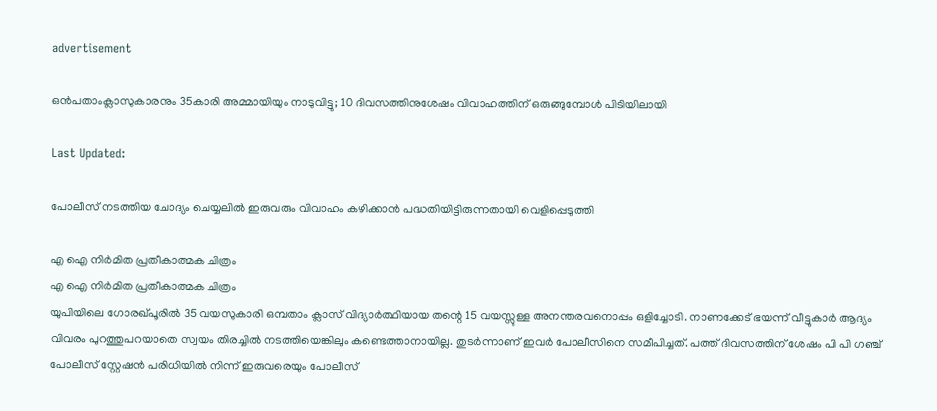advertisement

ഒൻപതാംക്ലാസുകാരനും 35കാരി അമ്മായിയും നാടുവിട്ടു; 10 ദിവസത്തിനുശേഷം വിവാഹത്തിന് ഒരുങ്ങുമ്പോൾ പിടിയിലായി

Last Updated:

പോലീസ് നടത്തിയ ചോദ്യം ചെയ്യലിൽ ഇരുവരും വിവാഹം കഴിക്കാൻ പദ്ധതിയിട്ടിരുന്നതായി വെളിപ്പെടുത്തി

എ ഐ നിർമിത പ്രതീകാത്മക ചിത്രം
എ ഐ നിർമിത പ്രതീകാത്മക ചിത്രം
യുപിയിലെ ഗോരഖ്‌പൂരിൽ 35 വയസുകാരി ഒമ്പതാം ക്ലാസ് വിദ്യാർത്ഥിയായ തന്റെ 15 വയസ്സുള്ള അനന്തരവനൊപ്പം ഒളിച്ചോടി. നാണക്കേട് ഭയന്ന് വീട്ടുകാർ ആദ്യം വിവരം പുറത്തുപറയാതെ സ്വയം തിരച്ചിൽ നടത്തിയെങ്കിലും കണ്ടെത്താനായില്ല. തുടർന്നാണ് ഇവർ പോലീസിനെ സമീപിച്ചത്. പത്ത് ദിവസത്തിന് ശേഷം പി പി ഗഞ്ച് പോലീസ് സ്റ്റേഷൻ പരിധിയിൽ നിന്ന് ഇരുവരെയും പോലീസ്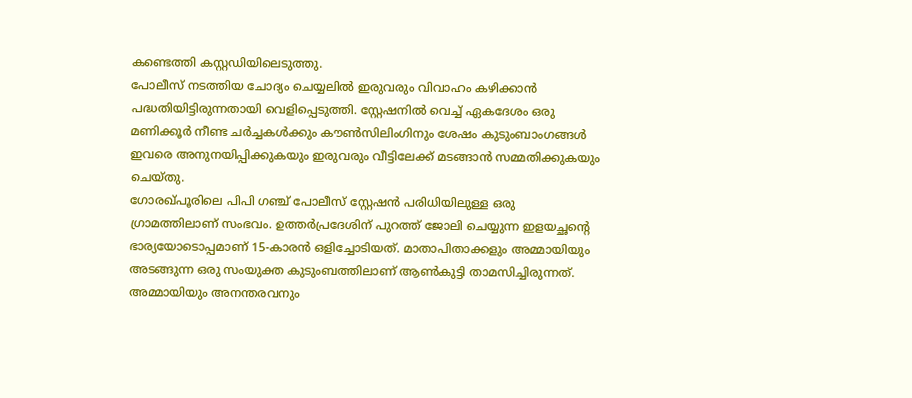കണ്ടെത്തി കസ്റ്റഡിയിലെടുത്തു.
പോലീസ് നടത്തിയ ചോദ്യം ചെയ്യലിൽ ഇരുവരും വിവാഹം കഴിക്കാൻ പദ്ധതിയിട്ടിരുന്നതായി വെളിപ്പെടുത്തി. സ്റ്റേഷനിൽ വെച്ച് ഏകദേശം ഒരു മണിക്കൂർ നീണ്ട ചർച്ചകൾക്കും കൗൺസിലിംഗിനും ശേഷം കുടുംബാംഗങ്ങൾ ഇവരെ അനുനയിപ്പിക്കുകയും ഇരുവരും വീട്ടിലേക്ക് മടങ്ങാൻ സമ്മതിക്കുകയും ചെയ്തു.
ഗോരഖ്‌പൂരിലെ പിപി ഗഞ്ച് പോലീസ് സ്റ്റേഷൻ പരിധിയിലുള്ള ഒരു ഗ്രാമത്തിലാണ് സംഭവം. ഉത്തർപ്രദേശിന് പുറത്ത് ജോലി ചെയ്യുന്ന ഇളയച്ഛന്റെ ഭാര്യയോടൊപ്പമാണ് 15-കാരൻ ഒളിച്ചോടിയത്. മാതാപിതാക്കളും അമ്മായിയും അടങ്ങുന്ന ഒരു സംയുക്ത കുടുംബത്തിലാണ് ആൺകുട്ടി താമസിച്ചിരുന്നത്. അമ്മായിയും അനന്തരവനും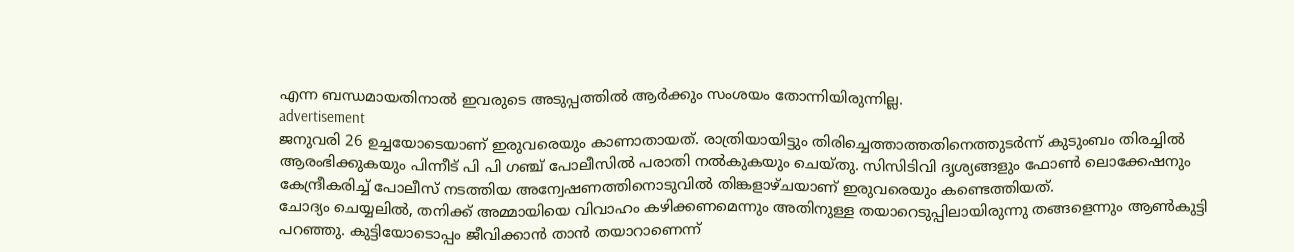എന്ന ബന്ധമായതിനാൽ ഇവരുടെ അടുപ്പത്തിൽ ആർക്കും സംശയം തോന്നിയിരുന്നില്ല.
advertisement
ജനുവരി 26 ഉച്ചയോടെയാണ് ഇരുവരെയും കാണാതായത്. രാത്രിയായിട്ടും തിരിച്ചെത്താത്തതിനെത്തുടർന്ന് കുടുംബം തിരച്ചിൽ ആരംഭിക്കുകയും പിന്നീട് പി പി ഗഞ്ച് പോലീസിൽ പരാതി നൽകുകയും ചെയ്തു. സിസിടിവി ദൃശ്യങ്ങളും ഫോൺ ലൊക്കേഷനും കേന്ദ്രീകരിച്ച് പോലീസ് നടത്തിയ അന്വേഷണത്തിനൊടുവിൽ തിങ്കളാഴ്ചയാണ് ഇരുവരെയും കണ്ടെത്തിയത്.
ചോദ്യം ചെയ്യലിൽ, തനിക്ക് അമ്മായിയെ വിവാഹം കഴിക്കണമെന്നും അതിനുള്ള തയാറെടുപ്പിലായിരുന്നു തങ്ങളെന്നും ആൺകുട്ടി പറഞ്ഞു. കുട്ടിയോടൊപ്പം ജീവിക്കാൻ താൻ തയാറാണെന്ന്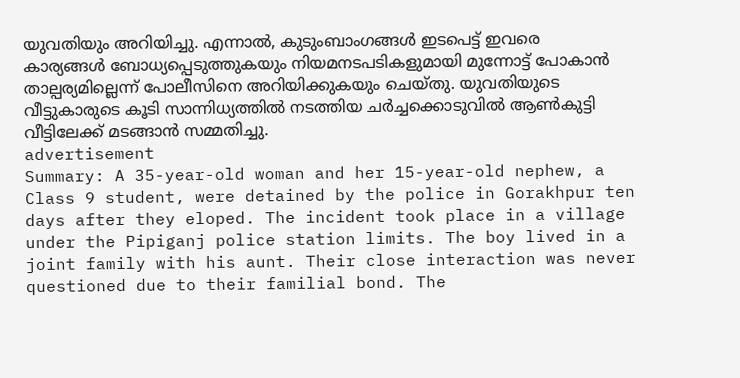യുവതിയും അറിയിച്ചു. എന്നാൽ, കുടുംബാംഗങ്ങൾ ഇടപെട്ട് ഇവരെ കാര്യങ്ങൾ ബോധ്യപ്പെടുത്തുകയും നിയമനടപടികളുമായി മുന്നോട്ട് പോകാൻ താല്പര്യമില്ലെന്ന് പോലീസിനെ അറിയിക്കുകയും ചെയ്തു. യുവതിയുടെ വീട്ടുകാരുടെ കൂടി സാന്നിധ്യത്തിൽ നടത്തിയ ചർച്ചക്കൊടുവിൽ ആൺകുട്ടി വീട്ടിലേക്ക് മടങ്ങാൻ സമ്മതിച്ചു.
advertisement
Summary: A 35-year-old woman and her 15-year-old nephew, a Class 9 student, were detained by the police in Gorakhpur ten days after they eloped. The incident took place in a village under the Pipiganj police station limits. The boy lived in a joint family with his aunt. Their close interaction was never questioned due to their familial bond. The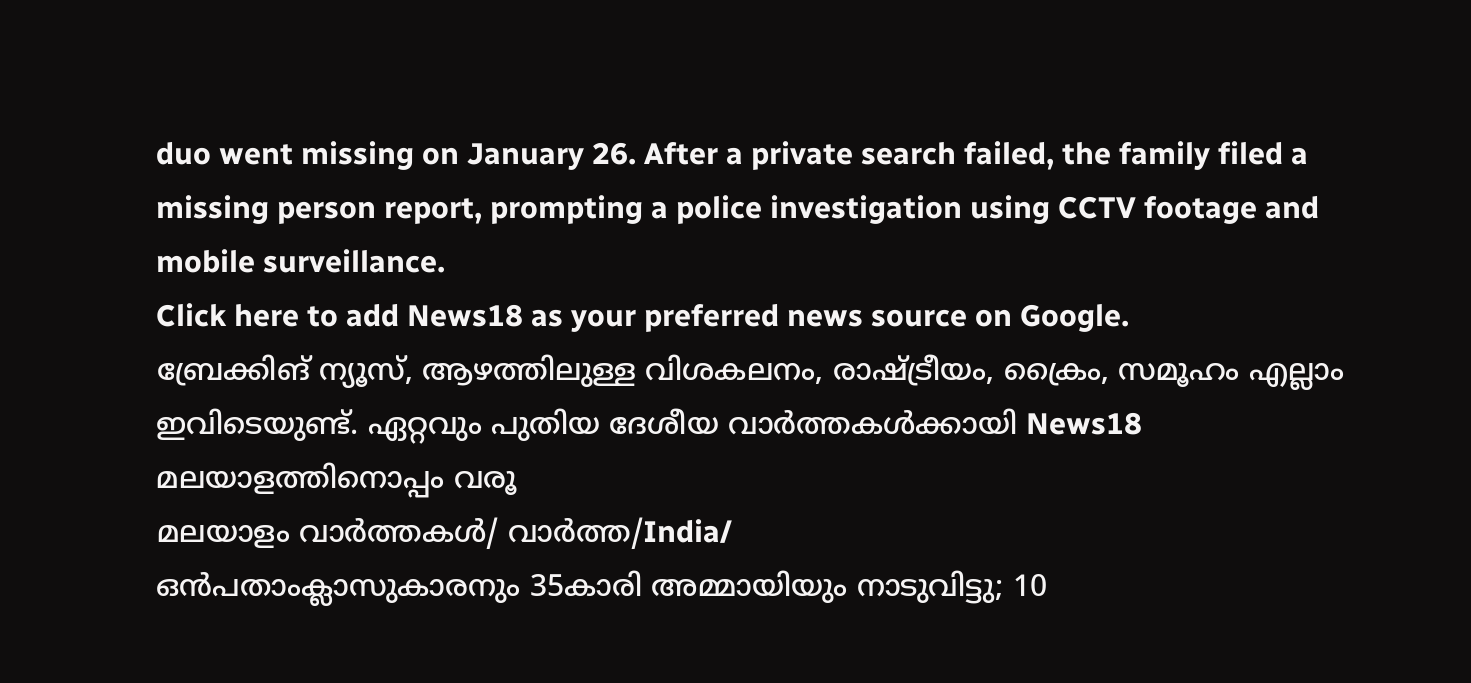duo went missing on January 26. After a private search failed, the family filed a missing person report, prompting a police investigation using CCTV footage and mobile surveillance.
Click here to add News18 as your preferred news source on Google.
ബ്രേക്കിങ് ന്യൂസ്, ആഴത്തിലുള്ള വിശകലനം, രാഷ്ട്രീയം, ക്രൈം, സമൂഹം എല്ലാം ഇവിടെയുണ്ട്. ഏറ്റവും പുതിയ ദേശീയ വാർത്തകൾക്കായി News18 മലയാളത്തിനൊപ്പം വരൂ
മലയാളം വാർത്തകൾ/ വാർത്ത/India/
ഒൻപതാംക്ലാസുകാരനും 35കാരി അമ്മായിയും നാടുവിട്ടു; 10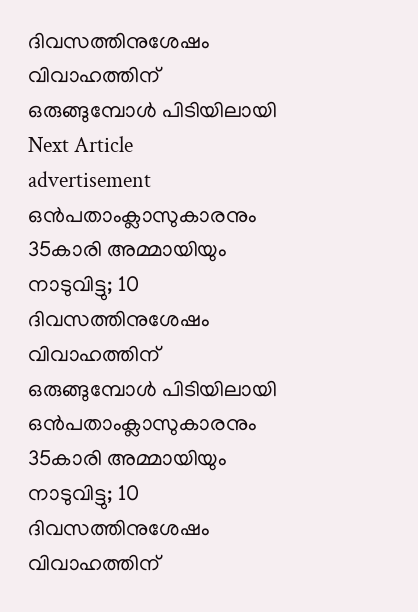ദിവസത്തിനുശേഷം വിവാഹത്തിന് ഒരുങ്ങുമ്പോൾ പിടിയിലായി
Next Article
advertisement
ഒൻപതാംക്ലാസുകാരനും 35കാരി അമ്മായിയും നാടുവിട്ടു; 10 ദിവസത്തിനുശേഷം വിവാഹത്തിന് ഒരുങ്ങുമ്പോൾ പിടിയിലായി
ഒൻപതാംക്ലാസുകാരനും 35കാരി അമ്മായിയും നാടുവിട്ടു; 10 ദിവസത്തിനുശേഷം വിവാഹത്തിന്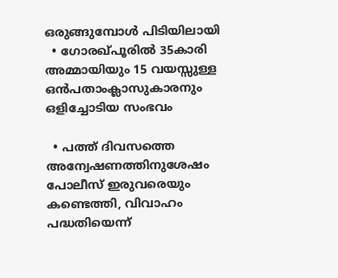ഒരുങ്ങുമ്പോൾ പിടിയിലായി
  • ഗോരഖ്‌പൂരിൽ 35കാരി അമ്മായിയും 15 വയസ്സുള്ള ഒൻപതാംക്ലാസുകാരനും ഒളിച്ചോടിയ സംഭവം

  • പത്ത് ദിവസത്തെ അന്വേഷണത്തിനുശേഷം പോലീസ് ഇരുവരെയും കണ്ടെത്തി, വിവാഹം പദ്ധതിയെന്ന്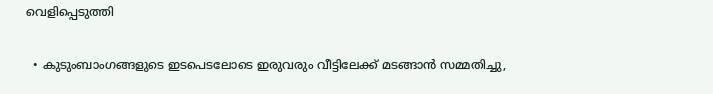വെളിപ്പെടുത്തി

  • കുടുംബാംഗങ്ങളുടെ ഇടപെടലോടെ ഇരുവരും വീട്ടിലേക്ക് മടങ്ങാൻ സമ്മതിച്ചു,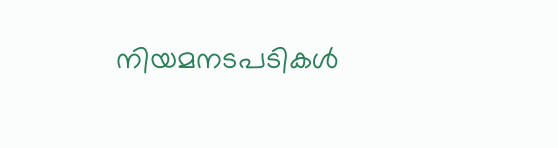നിയമനടപടികൾ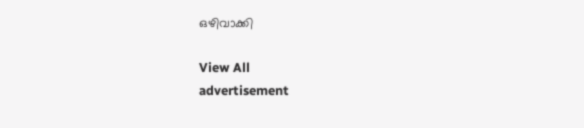ഒഴിവാക്കി

View All
advertisement